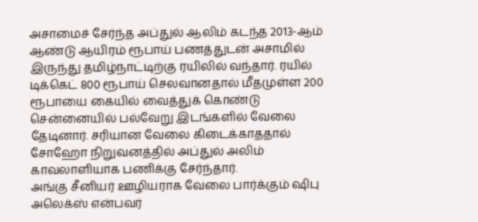அசாமைச் சேர்ந்த அப்துல் ஆலிம் கடந்த 2013-ஆம் ஆண்டு ஆயிரம் ரூபாய் பணத்துடன் அசாமில் இருந்து தமிழ்நாட்டிற்கு ரயிலில் வந்தார். ரயில் டிக்கெட் 800 ரூபாய் செலவானதால் மீதமுள்ள 200 ரூபாயை கையில் வைத்துக் கொண்டு சென்னையில் பல்வேறு இடங்களில் வேலை தேடினார். சரியான வேலை கிடைக்காததால் சோஹோ நிறுவனத்தில் அப்துல் அலிம் காவலாளியாக பணிக்கு சேர்ந்தார்.
அங்கு சீனியர் ஊழியராக வேலை பார்க்கும் ஷிபு அலெக்ஸ் என்பவர்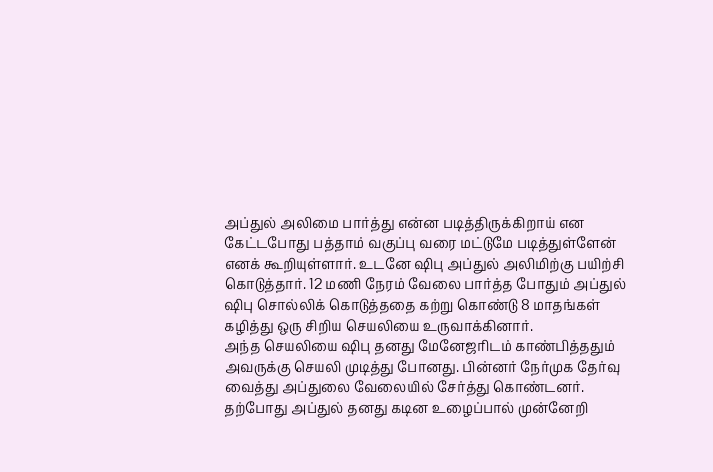அப்துல் அலிமை பார்த்து என்ன படித்திருக்கிறாய் என கேட்டபோது பத்தாம் வகுப்பு வரை மட்டுமே படித்துள்ளேன் எனக் கூறியுள்ளார். உடனே ஷிபு அப்துல் அலிமிற்கு பயிற்சி கொடுத்தார். 12 மணி நேரம் வேலை பார்த்த போதும் அப்துல் ஷிபு சொல்லிக் கொடுத்ததை கற்று கொண்டு 8 மாதங்கள் கழித்து ஒரு சிறிய செயலியை உருவாக்கினார்.
அந்த செயலியை ஷிபு தனது மேனேஜரிடம் காண்பித்ததும் அவருக்கு செயலி முடித்து போனது. பின்னர் நேர்முக தேர்வு வைத்து அப்துலை வேலையில் சேர்த்து கொண்டனர். தற்போது அப்துல் தனது கடின உழைப்பால் முன்னேறி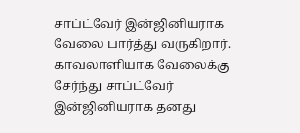சாப்ட்வேர் இன்ஜினியராக வேலை பார்த்து வருகிறார். காவலாளியாக வேலைக்கு சேர்ந்து சாப்ட்வேர் இன்ஜினியராக தனது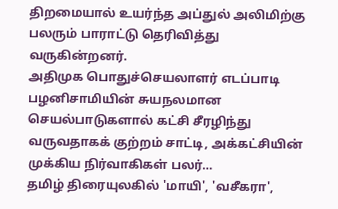திறமையால் உயர்ந்த அப்துல் அலிமிற்கு பலரும் பாராட்டு தெரிவித்து வருகின்றனர்.
அதிமுக பொதுச்செயலாளர் எடப்பாடி பழனிசாமியின் சுயநலமான செயல்பாடுகளால் கட்சி சீரழிந்து வருவதாகக் குற்றம் சாட்டி, அக்கட்சியின் முக்கிய நிர்வாகிகள் பலர்…
தமிழ் திரையுலகில் 'மாயி', 'வசீகரா',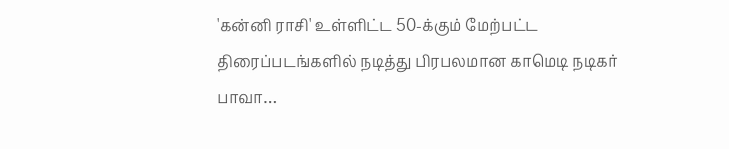'கன்னி ராசி' உள்ளிட்ட 50-க்கும் மேற்பட்ட திரைப்படங்களில் நடித்து பிரபலமான காமெடி நடிகர் பாவா…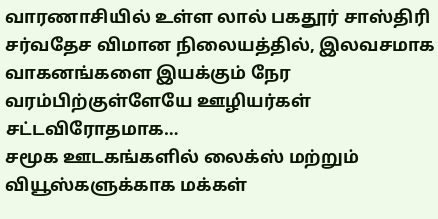வாரணாசியில் உள்ள லால் பகதூர் சாஸ்திரி சர்வதேச விமான நிலையத்தில், இலவசமாக வாகனங்களை இயக்கும் நேர வரம்பிற்குள்ளேயே ஊழியர்கள் சட்டவிரோதமாக…
சமூக ஊடகங்களில் லைக்ஸ் மற்றும் வியூஸ்களுக்காக மக்கள்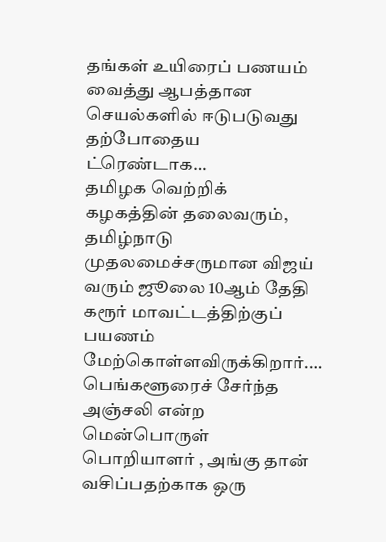தங்கள் உயிரைப் பணயம் வைத்து ஆபத்தான செயல்களில் ஈடுபடுவது தற்போதைய ட்ரெண்டாக…
தமிழக வெற்றிக் கழகத்தின் தலைவரும், தமிழ்நாடு முதலமைச்சருமான விஜய் வரும் ஜூலை 10ஆம் தேதி கரூர் மாவட்டத்திற்குப் பயணம் மேற்கொள்ளவிருக்கிறார்.…
பெங்களூரைச் சேர்ந்த அஞ்சலி என்ற மென்பொருள் பொறியாளர் , அங்கு தான் வசிப்பதற்காக ஒரு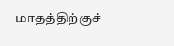மாதத்திற்குச்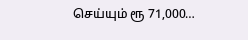செய்யும் ரூ 71,000…